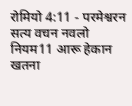रोमियो 4:11 - परमेश्वरन सत्य वचन नवलो नियम11 आरू हेकान खतना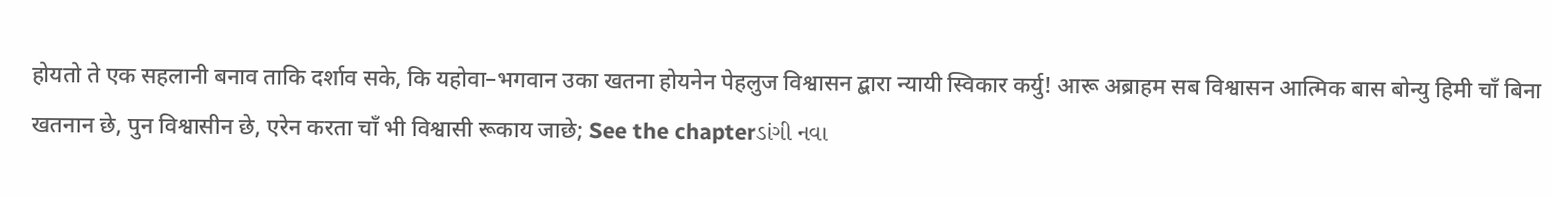होयतो ते एक सहलानी बनाव ताकि दर्शाव सके, कि यहोवा–भगवान उका खतना होयनेन पेहलुज विश्वासन द्बारा न्यायी स्विकार कर्यु! आरू अब्राहम सब विश्वासन आत्मिक बास बोन्यु हिमी चाँ बिना खतनान छे, पुन विश्वासीन छे, एरेन करता चाँ भी विश्वासी रूकाय जाछे; See the chapterડાંગી નવા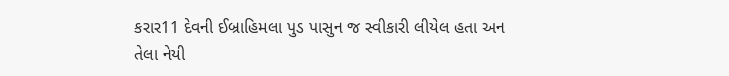કરાર11 દેવની ઈબ્રાહિમલા પુડ પાસુન જ સ્વીકારી લીયેલ હતા અન તેલા નેયી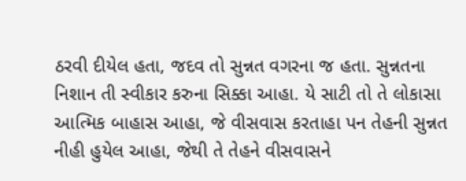ઠરવી દીયેલ હતા, જદવ તો સુન્નત વગરના જ હતા. સુન્નતના નિશાન તી સ્વીકાર કરુના સિક્કા આહા. યે સાટી તો તે લોકાસા આત્મિક બાહાસ આહા, જે વીસવાસ કરતાહા પન તેહની સુન્નત નીહી હુયેલ આહા, જેથી તે તેહને વીસવાસને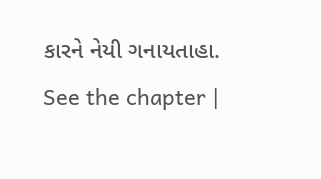કારને નેયી ગનાયતાહા. See the chapter |